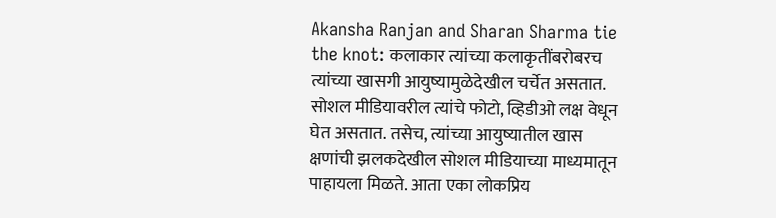Akansha Ranjan and Sharan Sharma tie the knot: कलाकार त्यांच्या कलाकृतींबरोबरच त्यांच्या खासगी आयुष्यामुळेदेखील चर्चेत असतात. सोशल मीडियावरील त्यांचे फोटो, व्हिडीओ लक्ष वेधून घेत असतात. तसेच, त्यांच्या आयुष्यातील खास क्षणांची झलकदेखील सोशल मीडियाच्या माध्यमातून पाहायला मिळते. आता एका लोकप्रिय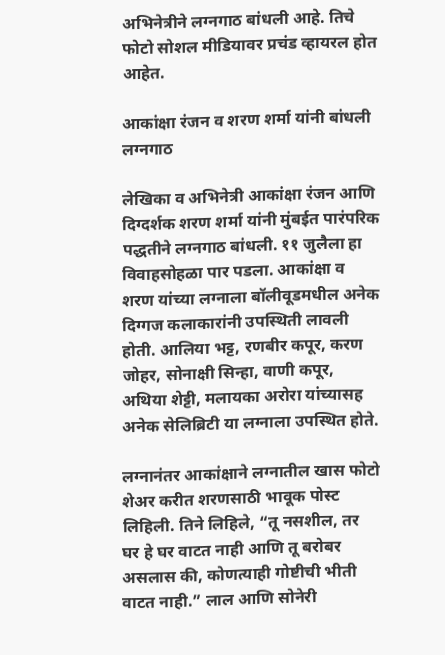अभिनेत्रीने लग्नगाठ बांधली आहे. तिचे फोटो सोशल मीडियावर प्रचंड व्हायरल होत आहेत.

आकांक्षा रंजन व शरण शर्मा यांनी बांधली लग्नगाठ

लेखिका व अभिनेत्री आकांक्षा रंजन आणि दिग्दर्शक शरण शर्मा यांनी मुंबईत पारंपरिक पद्धतीने लग्नगाठ बांधली. ११ जुलैला हा विवाहसोहळा पार पडला. आकांक्षा व शरण यांच्या लग्नाला बॉलीवूडमधील अनेक दिग्गज कलाकारांनी उपस्थिती लावली होती. आलिया भट्ट, रणबीर कपूर, करण जोहर, सोनाक्षी सिन्हा, वाणी कपूर, अथिया शेट्टी, मलायका अरोरा यांच्यासह अनेक सेलिब्रिटी या लग्नाला उपस्थित होते.

लग्नानंतर आकांक्षाने लग्नातील खास फोटो शेअर करीत शरणसाठी भावूक पोस्ट लिहिली. तिने लिहिले, “तू नसशील, तर घर हे घर वाटत नाही आणि तू बरोबर असलास की, कोणत्याही गोष्टीची भीती वाटत नाही.” लाल आणि सोनेरी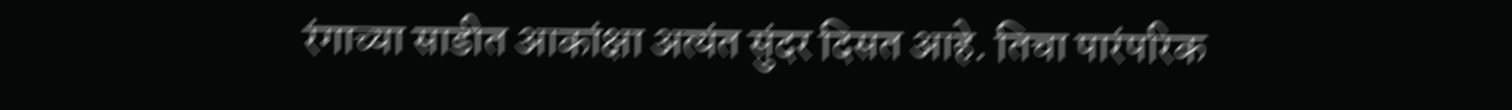रंगाच्या साडीत आकांक्षा अत्यंत सुंदर दिसत आहे. तिचा पारंपरिक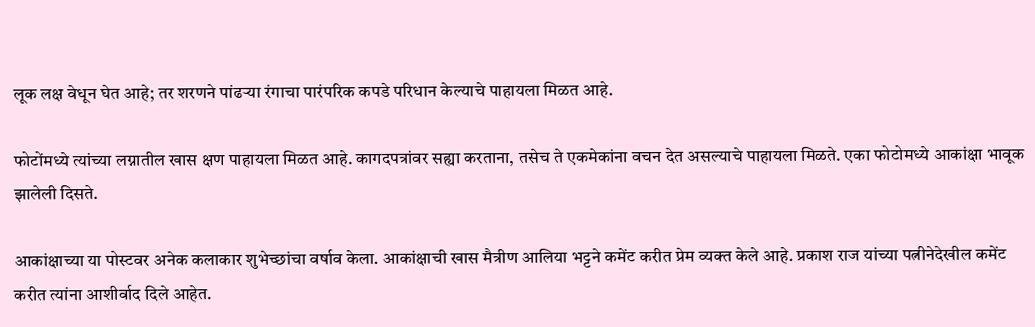लूक लक्ष वेधून घेत आहे; तर शरणने पांढऱ्या रंगाचा पारंपरिक कपडे परिधान केल्याचे पाहायला मिळत आहे.

फोटोंमध्ये त्यांच्या लग्नातील खास क्षण पाहायला मिळत आहे. कागदपत्रांवर सह्या करताना, तसेच ते एकमेकांना वचन देत असल्याचे पाहायला मिळते. एका फोटोमध्ये आकांक्षा भावूक झालेली दिसते.

आकांक्षाच्या या पोस्टवर अनेक कलाकार शुभेच्छांचा वर्षाव केला. आकांक्षाची खास मैत्रीण आलिया भट्टने कमेंट करीत प्रेम व्यक्त केले आहे. प्रकाश राज यांच्या पत्नीनेदेखील कमेंट करीत त्यांना आशीर्वाद दिले आहेत.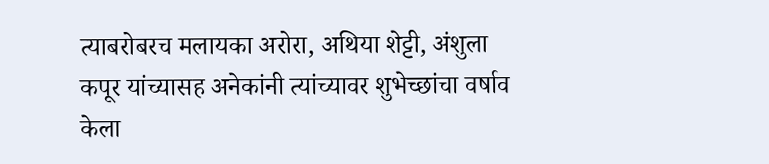त्याबरोबरच मलायका अरोरा, अथिया शेट्टी, अंशुला कपूर यांच्यासह अनेकांनी त्यांच्यावर शुभेच्छांचा वर्षाव केला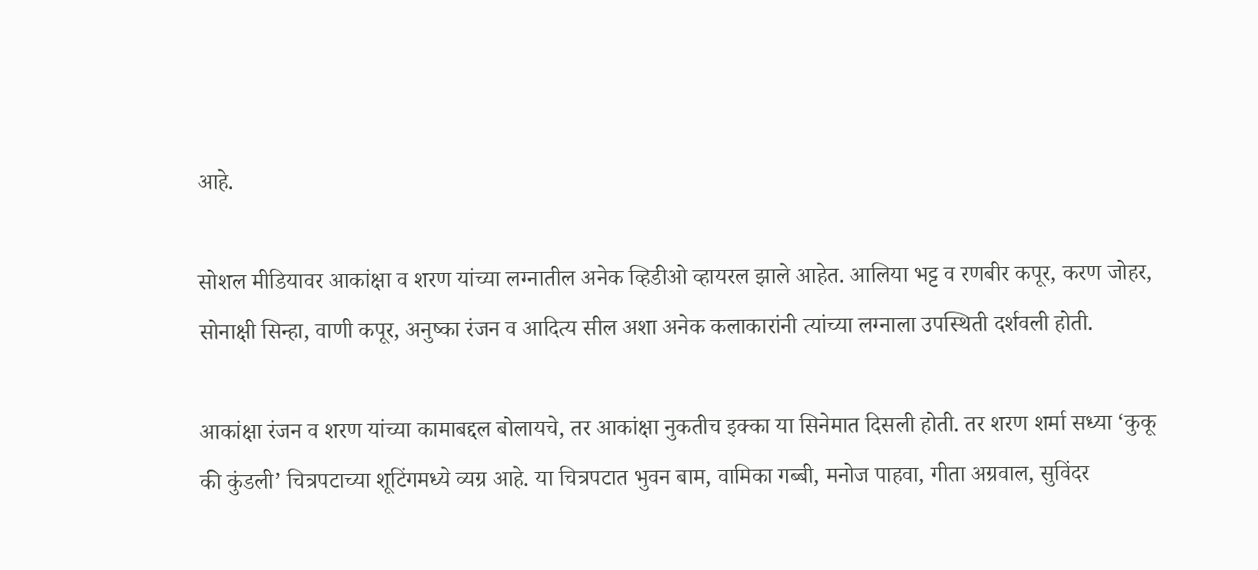आहे.

सोशल मीडियावर आकांक्षा व शरण यांच्या लग्नातील अनेक व्हिडीओ व्हायरल झाले आहेत. आलिया भट्ट व रणबीर कपूर, करण जोहर, सोनाक्षी सिन्हा, वाणी कपूर, अनुष्का रंजन व आदित्य सील अशा अनेक कलाकारांनी त्यांच्या लग्नाला उपस्थिती दर्शवली होती.

आकांक्षा रंजन व शरण यांच्या कामाबद्दल बोलायचे, तर आकांक्षा नुकतीच इक्का या सिनेमात दिसली होती. तर शरण शर्मा सध्या ‘कुकू की कुंडली’ चित्रपटाच्या शूटिंगमध्ये व्यग्र आहे. या चित्रपटात भुवन बाम, वामिका गब्बी, मनोज पाहवा, गीता अग्रवाल, सुविंदर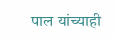पाल यांच्याही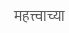महत्त्वाच्या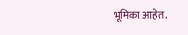भूमिका आहेत.